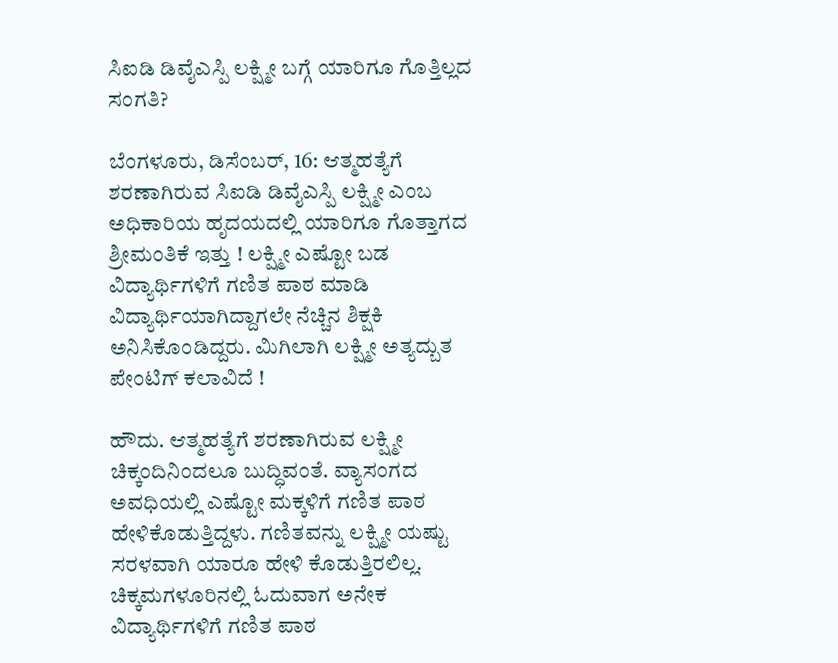ಸಿಐಡಿ ಡಿವೈಎಸ್ಪಿ ಲಕ್ಷ್ಮೀ ಬಗ್ಗೆ ಯಾರಿಗೂ ಗೊತ್ತಿಲ್ಲದ ಸಂಗತಿ?

ಬೆಂಗಳೂರು, ಡಿಸೆಂಬರ್, 16: ಆತ್ಮಹತ್ಯೆಗೆ ಶರಣಾಗಿರುವ ಸಿಐಡಿ ಡಿವೈಎಸ್ಪಿ ಲಕ್ಷ್ಮೀ ಎಂಬ ಅಧಿಕಾರಿಯ ಹೃದಯದಲ್ಲಿ ಯಾರಿಗೂ ಗೊತ್ತಾಗದ ಶ್ರೀಮಂತಿಕೆ ಇತ್ತು ! ಲಕ್ಷ್ಮೀ ಎಷ್ಟೋ ಬಡ ವಿದ್ಯಾರ್ಥಿಗಳಿಗೆ ಗಣಿತ ಪಾಠ ಮಾಡಿ ವಿದ್ಯಾರ್ಥಿಯಾಗಿದ್ದಾಗಲೇ ನೆಚ್ಚಿನ ಶಿಕ್ಷಕಿ ಅನಿಸಿಕೊಂಡಿದ್ದರು. ಮಿಗಿಲಾಗಿ ಲಕ್ಷ್ಮೀ ಅತ್ಯದ್ಬುತ ಪೇಂಟಿಗ್ ಕಲಾವಿದೆ !

ಹೌದು. ಆತ್ಮಹತ್ಯೆಗೆ ಶರಣಾಗಿರುವ ಲಕ್ಷ್ಮೀ ಚಿಕ್ಕಂದಿನಿಂದಲೂ ಬುದ್ಧಿವಂತೆ. ವ್ಯಾಸಂಗದ ಅವಧಿಯಲ್ಲಿ ಎಷ್ಟೋ ಮಕ್ಕಳಿಗೆ ಗಣಿತ ಪಾಠ ಹೇಳಿಕೊಡುತ್ತಿದ್ದಳು. ಗಣಿತವನ್ನು ಲಕ್ಷ್ಮೀ ಯಷ್ಟು ಸರಳವಾಗಿ ಯಾರೂ ಹೇಳಿ ಕೊಡುತ್ತಿರಲಿಲ್ಲ. ಚಿಕ್ಕಮಗಳೂರಿನಲ್ಲಿ ಓದುವಾಗ ಅನೇಕ ವಿದ್ಯಾರ್ಥಿಗಳಿಗೆ ಗಣಿತ ಪಾಠ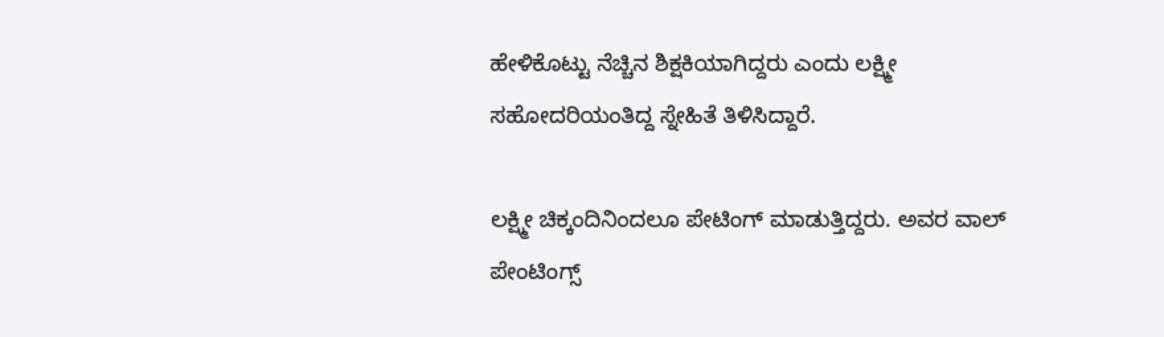ಹೇಳಿಕೊಟ್ಟು ನೆಚ್ಚಿನ ಶಿಕ್ಷಕಿಯಾಗಿದ್ದರು ಎಂದು ಲಕ್ಷ್ಮೀ ಸಹೋದರಿಯಂತಿದ್ದ ಸ್ನೇಹಿತೆ ತಿಳಿಸಿದ್ದಾರೆ.

ಲಕ್ಷ್ಮೀ ಚಿಕ್ಕಂದಿನಿಂದಲೂ ಪೇಟಿಂಗ್ ಮಾಡುತ್ತಿದ್ದರು. ಅವರ ವಾಲ್ ಪೇಂಟಿಂಗ್ಸ್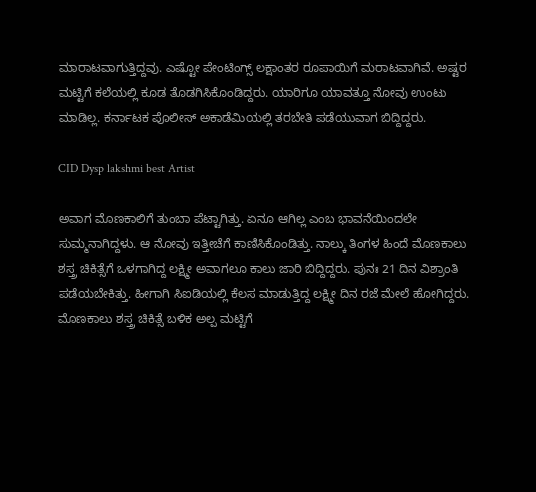ಮಾರಾಟವಾಗುತ್ತಿದ್ದವು. ಎಷ್ಟೋ ಪೇಂಟಿಂಗ್ಸ್ ಲಕ್ಷಾಂತರ ರೂಪಾಯಿಗೆ ಮರಾಟವಾಗಿವೆ. ಅಷ್ಟರ ಮಟ್ಟಿಗೆ ಕಲೆಯಲ್ಲಿ ಕೂಡ ತೊಡಗಿಸಿಕೊಂಡಿದ್ದರು. ಯಾರಿಗೂ ಯಾವತ್ತೂ ನೋವು ಉಂಟು ಮಾಡಿಲ್ಲ. ಕರ್ನಾಟಕ ಪೊಲೀಸ್ ಅಕಾಡೆಮಿಯಲ್ಲಿ ತರಬೇತಿ ಪಡೆಯುವಾಗ ಬಿದ್ದಿದ್ದರು.

CID Dysp lakshmi best Artist

ಅವಾಗ ಮೊಣಕಾಲಿಗೆ ತುಂಬಾ ಪೆಟ್ಟಾಗಿತ್ತು. ಏನೂ ಆಗಿಲ್ಲ ಎಂಬ ಭಾವನೆಯಿಂದಲೇ ಸುಮ್ಮನಾಗಿದ್ದಳು. ಆ ನೋವು ಇತ್ತೀಚೆಗೆ ಕಾಣಿಸಿಕೊಂಡಿತ್ತು. ನಾಲ್ಕು ತಿಂಗಳ ಹಿಂದೆ ಮೊಣಕಾಲು ಶಸ್ತ್ರ ಚಿಕಿತ್ಸೆಗೆ ಒಳಗಾಗಿದ್ದ ಲಕ್ಷ್ಮೀ ಅವಾಗಲೂ ಕಾಲು ಜಾರಿ ಬಿದ್ದಿದ್ದರು. ಪುನಃ 21 ದಿನ ವಿಶ್ರಾಂತಿ ಪಡೆಯಬೇಕಿತ್ತು. ಹೀಗಾಗಿ ಸಿಐಡಿಯಲ್ಲಿ ಕೆಲಸ ಮಾಡುತ್ತಿದ್ದ ಲಕ್ಷ್ಮೀ ದಿನ ರಜೆ ಮೇಲೆ ಹೋಗಿದ್ದರು. ಮೊಣಕಾಲು ಶಸ್ತ್ರ ಚಿಕಿತ್ಸೆ ಬಳಿಕ ಅಲ್ಪ ಮಟ್ಟಿಗೆ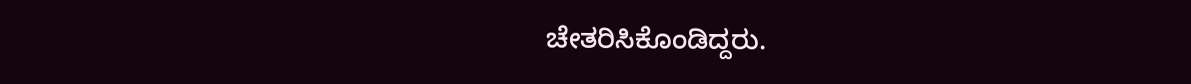ಚೇತರಿಸಿಕೊಂಡಿದ್ದರು.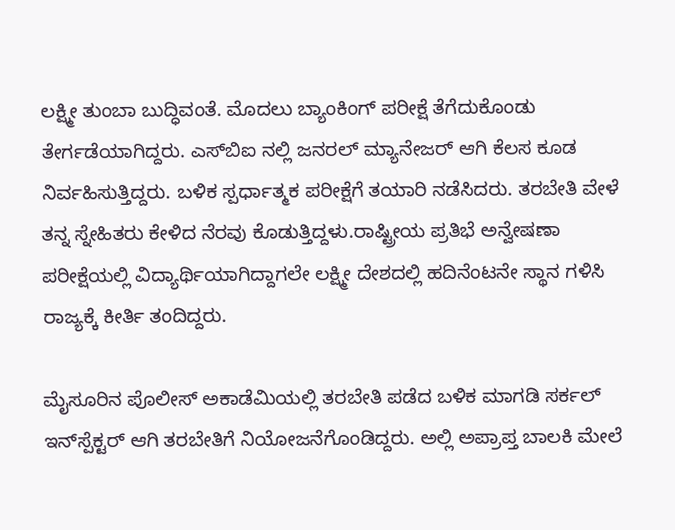ಲಕ್ಷ್ಮೀ ತುಂಬಾ ಬುದ್ಧಿವಂತೆ. ಮೊದಲು ಬ್ಯಾಂಕಿಂಗ್ ಪರೀಕ್ಷೆ ತೆಗೆದುಕೊಂಡು ತೇರ್ಗಡೆಯಾಗಿದ್ದರು. ಎಸ್‌ಬಿಐ ನಲ್ಲಿ ಜನರಲ್ ಮ್ಯಾನೇಜರ್ ಆಗಿ ಕೆಲಸ ಕೂಡ ನಿರ್ವಹಿಸುತ್ತಿದ್ದರು. ಬಳಿಕ ಸ್ಪರ್ಧಾತ್ಮಕ ಪರೀಕ್ಷೆಗೆ ತಯಾರಿ ನಡೆಸಿದರು. ತರಬೇತಿ ವೇಳೆ ತನ್ನ ಸ್ನೇಹಿತರು ಕೇಳಿದ ನೆರವು ಕೊಡುತ್ತಿದ್ದಳು.ರಾಷ್ಟ್ರೀಯ ಪ್ರತಿಭೆ ಅನ್ವೇಷಣಾ ಪರೀಕ್ಷೆಯಲ್ಲಿ ವಿದ್ಯಾರ್ಥಿಯಾಗಿದ್ದಾಗಲೇ ಲಕ್ಷ್ಮೀ ದೇಶದಲ್ಲಿ ಹದಿನೆಂಟನೇ ಸ್ಥಾನ ಗಳಿಸಿ ರಾಜ್ಯಕ್ಕೆ ಕೀರ್ತಿ ತಂದಿದ್ದರು.

ಮೈಸೂರಿನ ಪೊಲೀಸ್ ಅಕಾಡೆಮಿಯಲ್ಲಿ ತರಬೇತಿ ಪಡೆದ ಬಳಿಕ ಮಾಗಡಿ ಸರ್ಕಲ್ ಇನ್‌ಸ್ಪೆಕ್ಟರ್ ಆಗಿ ತರಬೇತಿಗೆ ನಿಯೋಜನೆಗೊಂಡಿದ್ದರು. ಅಲ್ಲಿ ಅಪ್ರಾಪ್ತ ಬಾಲಕಿ ಮೇಲೆ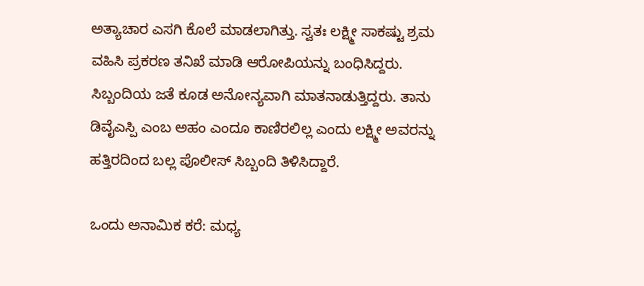ಅತ್ಯಾಚಾರ ಎಸಗಿ ಕೊಲೆ ಮಾಡಲಾಗಿತ್ತು. ಸ್ವತಃ ಲಕ್ಷ್ಮೀ ಸಾಕಷ್ಟು ಶ್ರಮ ವಹಿಸಿ ಪ್ರಕರಣ ತನಿಖೆ ಮಾಡಿ ಆರೋಪಿಯನ್ನು ಬಂಧಿಸಿದ್ದರು. ಸಿಬ್ಬಂದಿಯ ಜತೆ ಕೂಡ ಅನೋನ್ಯವಾಗಿ ಮಾತನಾಡುತ್ತಿದ್ದರು. ತಾನು ಡಿವೈಎಸ್ಪಿ ಎಂಬ ಅಹಂ ಎಂದೂ ಕಾಣಿರಲಿಲ್ಲ ಎಂದು ಲಕ್ಷ್ಮೀ ಅವರನ್ನು ಹತ್ತಿರದಿಂದ ಬಲ್ಲ ಪೊಲೀಸ್ ಸಿಬ್ಬಂದಿ ತಿಳಿಸಿದ್ದಾರೆ.

ಒಂದು ಅನಾಮಿಕ ಕರೆ: ಮಧ್ಯ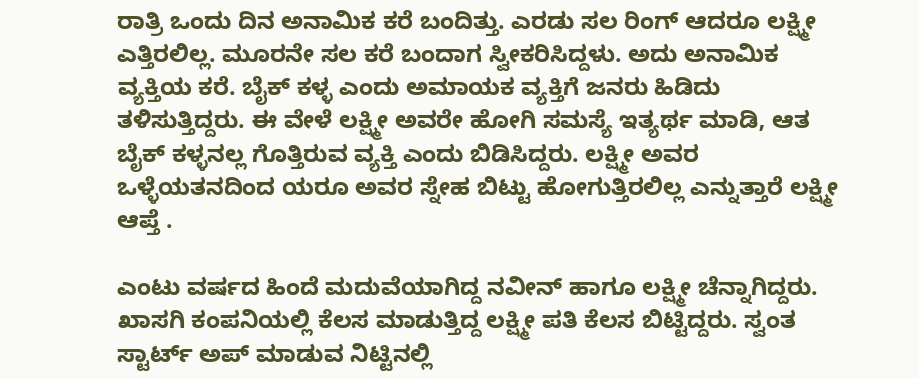ರಾತ್ರಿ ಒಂದು ದಿನ ಅನಾಮಿಕ ಕರೆ ಬಂದಿತ್ತು. ಎರಡು ಸಲ ರಿಂಗ್ ಆದರೂ ಲಕ್ಷ್ಮೀ ಎತ್ತಿರಲಿಲ್ಲ. ಮೂರನೇ ಸಲ ಕರೆ ಬಂದಾಗ ಸ್ವೀಕರಿಸಿದ್ದಳು. ಅದು ಅನಾಮಿಕ ವ್ಯಕ್ತಿಯ ಕರೆ. ಬೈಕ್ ಕಳ್ಳ ಎಂದು ಅಮಾಯಕ ವ್ಯಕ್ತಿಗೆ ಜನರು ಹಿಡಿದು ತಳಿಸುತ್ತಿದ್ದರು. ಈ ವೇಳೆ ಲಕ್ಷ್ಮೀ ಅವರೇ ಹೋಗಿ ಸಮಸ್ಯೆ ಇತ್ಯರ್ಥ ಮಾಡಿ, ಆತ ಬೈಕ್ ಕಳ್ಳನಲ್ಲ ಗೊತ್ತಿರುವ ವ್ಯಕ್ತಿ ಎಂದು ಬಿಡಿಸಿದ್ದರು. ಲಕ್ಷ್ಮೀ ಅವರ ಒಳ್ಳೆಯತನದಿಂದ ಯರೂ ಅವರ ಸ್ನೇಹ ಬಿಟ್ಟು ಹೋಗುತ್ತಿರಲಿಲ್ಲ ಎನ್ನುತ್ತಾರೆ ಲಕ್ಷ್ಮೀ ಆಪ್ತೆ .

ಎಂಟು ವರ್ಷದ ಹಿಂದೆ ಮದುವೆಯಾಗಿದ್ದ ನವೀನ್ ಹಾಗೂ ಲಕ್ಷ್ಮೀ ಚೆನ್ನಾಗಿದ್ದರು. ಖಾಸಗಿ ಕಂಪನಿಯಲ್ಲಿ ಕೆಲಸ ಮಾಡುತ್ತಿದ್ದ ಲಕ್ಷ್ಮೀ ಪತಿ ಕೆಲಸ ಬಿಟ್ಟಿದ್ದರು. ಸ್ವಂತ ಸ್ಟಾರ್ಟ್ ಅಪ್ ಮಾಡುವ ನಿಟ್ಟಿನಲ್ಲಿ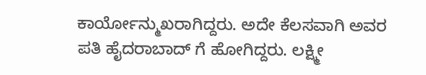ಕಾರ್ಯೋನ್ಮುಖರಾಗಿದ್ದರು. ಅದೇ ಕೆಲಸವಾಗಿ ಅವರ ಪತಿ ಹೈದರಾಬಾದ್ ಗೆ ಹೋಗಿದ್ದರು. ಲಕ್ಷ್ಮೀ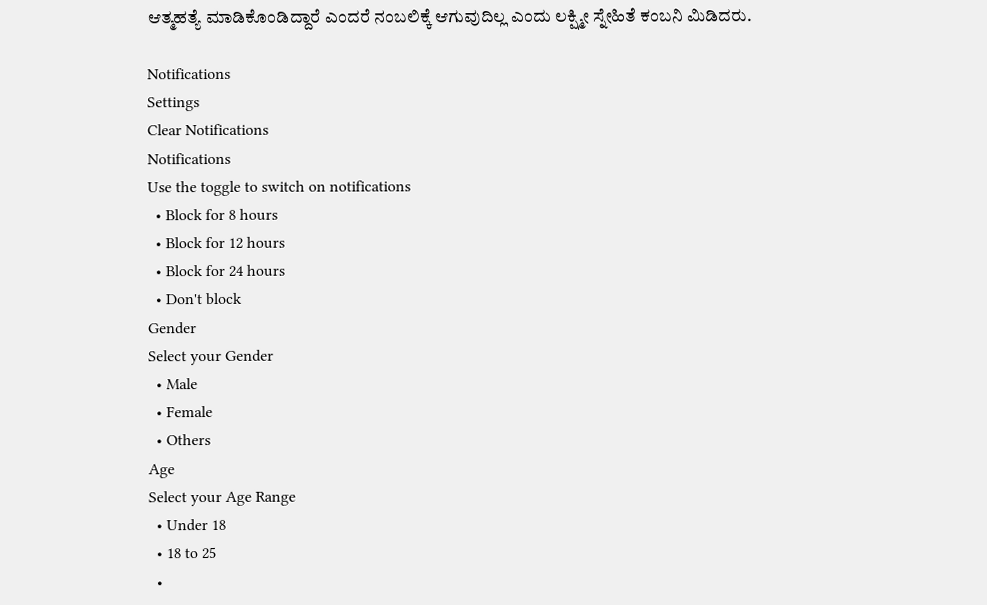ಆತ್ಮಹತ್ಯೆ ಮಾಡಿಕೊಂಡಿದ್ದಾರೆ ಎಂದರೆ ನಂಬಲಿಕ್ಕೆ ಆಗುವುದಿಲ್ಲ ಎಂದು ಲಕ್ಷ್ಮೀ ಸ್ನೇಹಿತೆ ಕಂಬನಿ ಮಿಡಿದರು.

Notifications
Settings
Clear Notifications
Notifications
Use the toggle to switch on notifications
  • Block for 8 hours
  • Block for 12 hours
  • Block for 24 hours
  • Don't block
Gender
Select your Gender
  • Male
  • Female
  • Others
Age
Select your Age Range
  • Under 18
  • 18 to 25
  •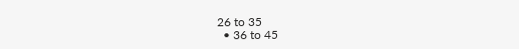26 to 35
  • 36 to 45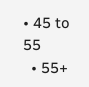• 45 to 55
  • 55+